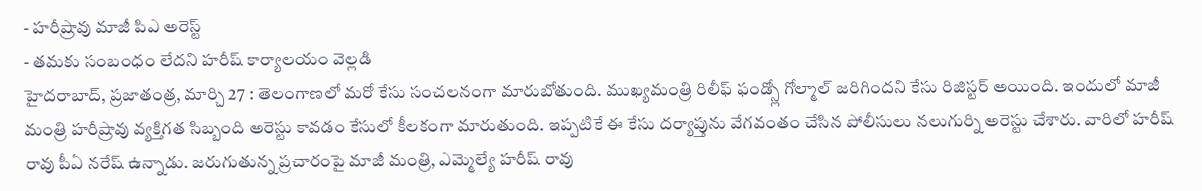- హరీష్రావు మాజీ పిఎ అరెస్ట్
- తమకు సంబంధం లేదని హరీష్ కార్యాలయం వెల్లడి
హైదరాబాద్, ప్రజాతంత్ర, మార్చి 27 : తెలంగాణలో మరో కేసు సంచలనంగా మారుబోతుంది. ముఖ్యమంత్రి రిలీఫ్ ఫండ్స్లో గోల్మాల్ జరిగిందని కేసు రిజిస్టర్ అయింది. ఇందులో మాజీ మంత్రి హరీష్రావు వ్యక్తిగత సిబ్బంది అరెస్టు కావడం కేసులో కీలకంగా మారుతుంది. ఇప్పటికే ఈ కేసు దర్యాప్తును వేగవంతం చేసిన పోలీసులు నలుగుర్ని అరెస్టు చేశారు. వారిలో హరీష్ రావు పీఏ నరేష్ ఉన్నాడు. జరుగుతున్న ప్రచారంపై మాజీ మంత్రి, ఎమ్మెల్యే హరీష్ రావు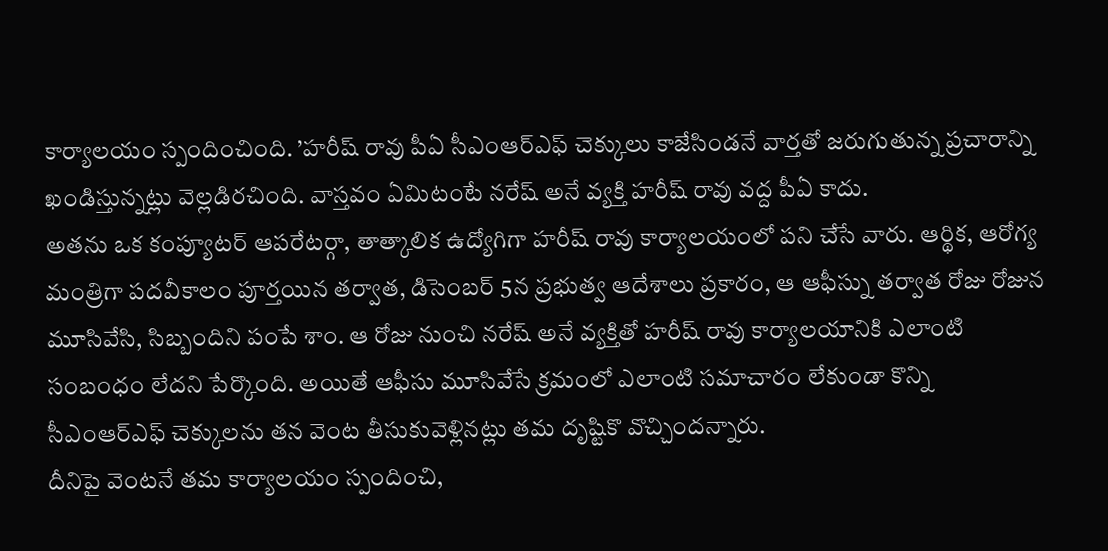కార్యాలయం స్పందించింది. ’హరీష్ రావు పీఏ సీఎంఆర్ఎఫ్ చెక్కులు కాజేసిండనే వార్తతో జరుగుతున్న ప్రచారాన్ని ఖండిస్తున్నట్లు వెల్లడిరచింది. వాస్తవం ఏమిటంటే నరేష్ అనే వ్యక్తి హరీష్ రావు వద్ద పీఏ కాదు.
అతను ఒక కంప్యూటర్ ఆపరేటర్గా, తాత్కాలిక ఉద్యోగిగా హరీష్ రావు కార్యాలయంలో పని చేసే వారు. ఆర్థిక, ఆరోగ్య మంత్రిగా పదవీకాలం పూర్తయిన తర్వాత, డిసెంబర్ 5న ప్రభుత్వ ఆదేశాలు ప్రకారం, ఆ ఆఫీస్ను తర్వాత రోజు రోజున మూసివేసి, సిబ్బందిని పంపే శాం. ఆ రోజు నుంచి నరేష్ అనే వ్యక్తితో హరీష్ రావు కార్యాలయానికి ఎలాంటి సంబంధం లేదని పేర్కొంది. అయితే ఆఫీసు మూసివేసే క్రమంలో ఎలాంటి సమాచారం లేకుండా కొన్ని సీఎంఆర్ఎఫ్ చెక్కులను తన వెంట తీసుకువెళ్లినట్లు తమ దృష్టికొ వొచ్చిందన్నారు.
దీనిపై వెంటనే తమ కార్యాలయం స్పందించి,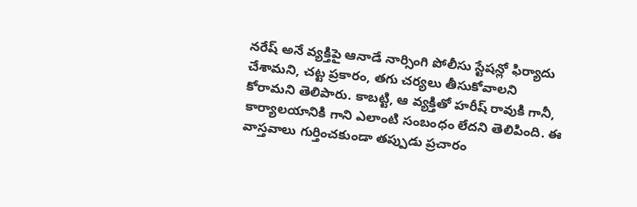నరేష్ అనే వ్యక్తిపై ఆనాడే నార్సింగి పోలీసు స్టేషన్లో ఫిర్యాదు చేశామని, చట్ట ప్రకారం, తగు చర్యలు తీసుకోవాలని కోరామని తెలిపారు. కాబట్టి, ఆ వ్యక్తితో హరీష్ రావుకి గానీ, కార్యాలయానికి గాని ఎలాంటి సంబంధం లేదని తెలిపింది. ఈ వాస్తవాలు గుర్తించకుండా తప్పుడు ప్రచారం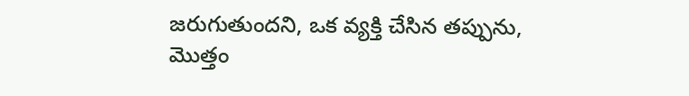జరుగుతుందని, ఒక వ్యక్తి చేసిన తప్పును, మొత్తం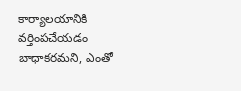కార్యాలయానికి వర్తింపచేయడం బాధాకరమని, ఎంతో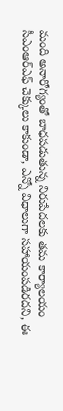మంది అనారోగ్యంతో బాధపడుతున్న నిరుపేదలకు తమ కార్యాలయం సీఎంఆర్ఎఫ్ చెక్కులు కాకుండా, ఎన్నో విధాలుగా సహాయంపడిరదని, ఈ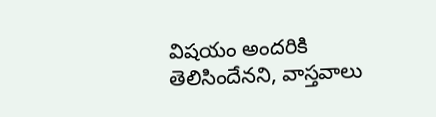విషయం అందరికి తెలిసిందేనని, వాస్తవాలు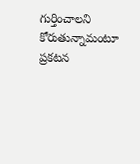గుర్తించాలని కోరుతున్నామంటూ ప్రకటన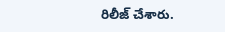రిలీజ్ చేశారు.